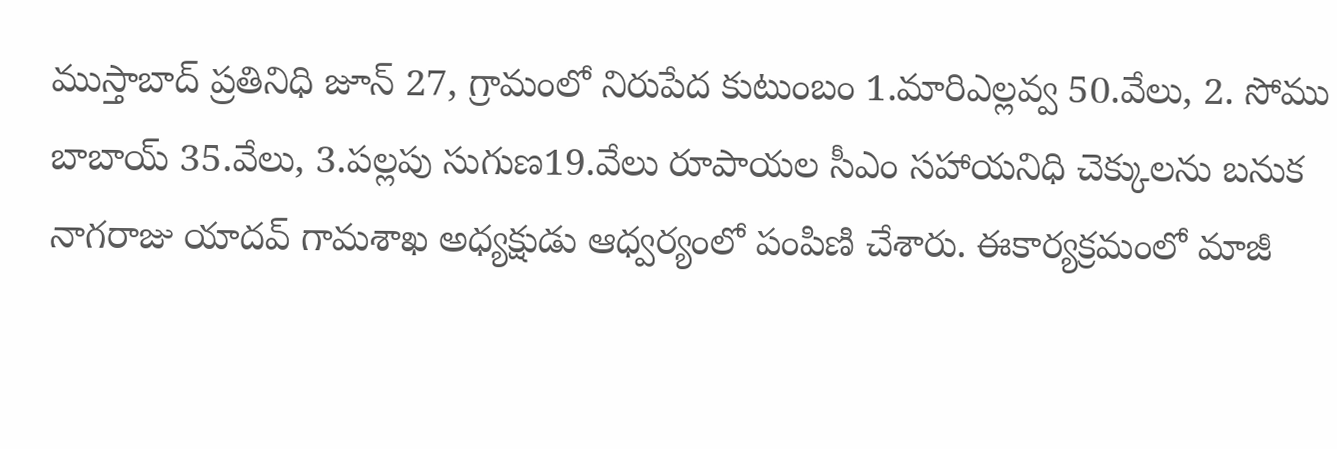ముస్తాబాద్ ప్రతినిధి జూన్ 27, గ్రామంలో నిరుపేద కుటుంబం 1.మారిఎల్లవ్వ 50.వేలు, 2. సోము బాబాయ్ 35.వేలు, 3.పల్లపు సుగుణ19.వేలు రూపాయల సీఎం సహాయనిధి చెక్కులను బనుక నాగరాజు యాదవ్ గామశాఖ అధ్యక్షుడు ఆధ్వర్యంలో పంపిణి చేశారు. ఈకార్యక్రమంలో మాజీ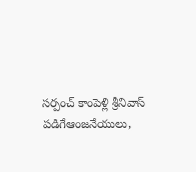సర్పంచ్ కాంపెళ్లి శ్రీనివాస్ పడిగేఆంజనేయులు,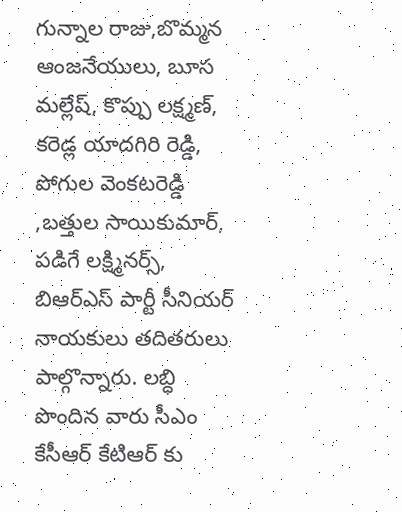గున్నాల రాజు,బొమ్మన ఆంజనేయులు, బూస మల్లేష్, కొప్పు లక్ష్మణ్, కరెడ్ల యాదగిరి రెడ్డి, పోగుల వెంకటరెడ్డి ,బత్తుల సాయికుమార్, పడిగే లక్ష్మినర్స్, బిఆర్ఎస్ పార్టీ సీనియర్ నాయకులు తదితరులు పాల్గొన్నారు. లబ్ధి పొందిన వారు సీఎం కేసీఆర్ కేటిఆర్ కు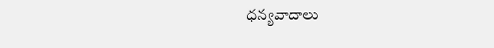ధన్యవాదాలు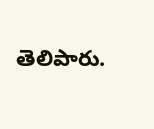తెలిపారు.